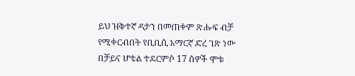ይህ ዝቅተኛ ዳታን በመጠቀም ጽሑፍ ብቻ የሚቀርብበት የቢቢሲ አማርኛ ድረ ገጽ ነው
በቻይና ሆቴል ተደርምሶ 17 ሰዎች ሞቱ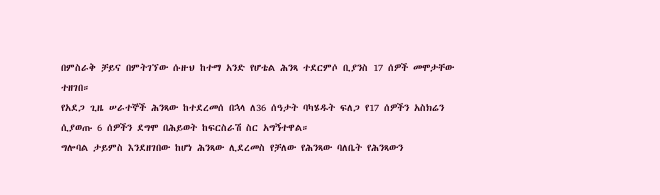በምስራቅ ቻይና በምትገኘው ሱዙህ ከተማ አንድ የሆቴል ሕንጻ ተደርምሶ ቢያንስ 17 ሰዎች መሞታቸው ተዘገበ።
የአደጋ ጊዜ ሠራተኞች ሕንጻው ከተደረመሰ በኋላ ለ36 ሰዓታት ባካሄዱት ፍለጋ የ17 ሰዎችን አስክሬን ሲያወጡ 6 ሰዎችን ደግሞ በሕይወት ከፍርስራሽ ስር አግኝተዋል።
ግሎባል ታይምስ እንደዘገበው ከሆነ ሕንጻው ሊደረመስ የቻለው የሕንጻው ባለቤት የሕንጻውን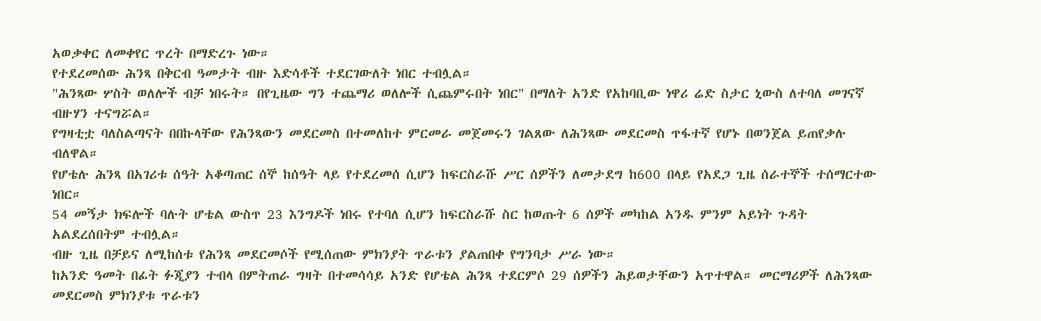አወቃቀር ለመቀየር ጥረት በማድረጉ ነው።
የተደረመሰው ሕንጻ በቅርብ ዓመታት ብዙ እድሳቶች ተደርገውለት ነበር ተብሏል።
"ሕንጻው ሦስት ወለሎች ብቻ ነበሩት። በየጊዜው ግን ተጨማሪ ወለሎች ሲጨምሩበት ነበር" በማለት አንድ የአከባቢው ነዋሪ ሬድ ስታር ኒውስ ለተባለ መገናኛ ብዙሃን ተናግሯል።
የግዛቲቷ ባለስልጣናት በበኩላቸው የሕንጻውን መደርመስ በተመለከተ ምርመራ መጀመሩን ገልጸው ለሕንጻው መደርመስ ጥፋተኛ የሆኑ በወንጀል ይጠየቃሉ ብለዋል።
የሆቴሉ ሕንጻ በአገሪቱ ሰዓት አቆጣጠር ሰኞ ከሰዓት ላይ የተደረመሰ ሲሆን ከፍርስራሹ ሥር ሰዎችን ለመታደግ ከ600 በላይ የአደጋ ጊዜ ሰራተኞች ተሰማርተው ነበር።
54 መኝታ ክፍሎች ባሉት ሆቴል ውስጥ 23 እንግዶች ነበሩ የተባለ ሲሆን ከፍርስራሹ ስር ከወጡት 6 ሰዎች መካከል አንዱ ምንም አይነት ጉዳት አልደረሰበትም ተብሏል።
ብዙ ጊዜ በቻይና ለሚከሰቱ የሕንጻ መደርመሶች የሚሰጠው ምክንያት ጥራቱን ያልጠበቀ የግንባታ ሥራ ነው።
ከአንድ ዓመት በፊት ፉጂያን ተብላ በምትጠራ ግዛት በተመሳሳይ አንድ የሆቴል ሕንጻ ተደርምሶ 29 ሰዎችን ሕይወታቸውን አጥተዋል። መርማሪዎች ለሕንጻው መደርመስ ምክንያቱ ጥራቱን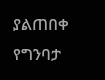ያልጠበቀ የግንባታ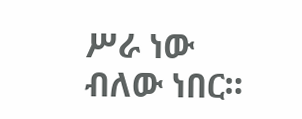ሥራ ነው ብለው ነበር።